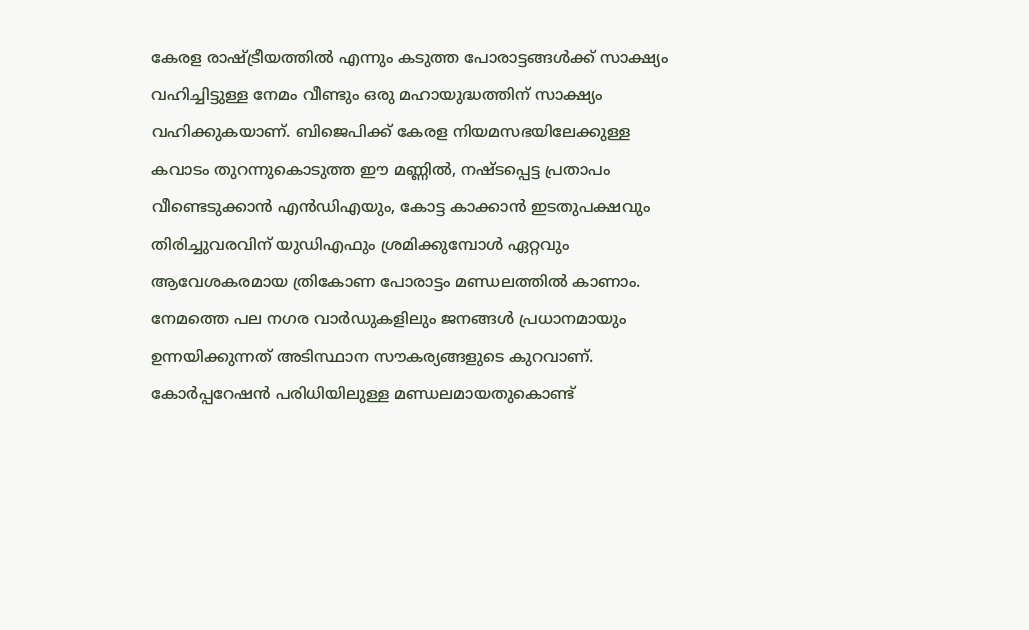കേരള രാഷ്ട്രീയത്തിൽ എന്നും കടുത്ത പോരാട്ടങ്ങൾക്ക് സാക്ഷ്യം വഹിച്ചിട്ടുള്ള നേമം വീണ്ടും ഒരു മഹായുദ്ധത്തിന് സാക്ഷ്യം വഹിക്കുകയാണ്. ബിജെപിക്ക് കേരള നിയമസഭയിലേക്കുള്ള കവാടം തുറന്നുകൊടുത്ത ഈ മണ്ണിൽ, നഷ്ടപ്പെട്ട പ്രതാപം വീണ്ടെടുക്കാൻ എൻഡിഎയും, കോട്ട കാക്കാൻ ഇടതുപക്ഷവും തിരിച്ചുവരവിന് യുഡിഎഫും ശ്രമിക്കുമ്പോൾ ഏറ്റവും ആവേശകരമായ ത്രികോണ പോരാട്ടം മണ്ഡലത്തിൽ കാണാം.
നേമത്തെ പല നഗര വാർഡുകളിലും ജനങ്ങൾ പ്രധാനമായും ഉന്നയിക്കുന്നത് അടിസ്ഥാന സൗകര്യങ്ങളുടെ കുറവാണ്. കോർപ്പറേഷൻ പരിധിയിലുള്ള മണ്ഡലമായതുകൊണ്ട്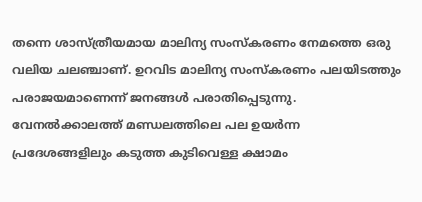തന്നെ ശാസ്ത്രീയമായ മാലിന്യ സംസ്കരണം നേമത്തെ ഒരു വലിയ ചലഞ്ചാണ്. ഉറവിട മാലിന്യ സംസ്കരണം പലയിടത്തും പരാജയമാണെന്ന് ജനങ്ങൾ പരാതിപ്പെടുന്നു. വേനൽക്കാലത്ത് മണ്ഡലത്തിലെ പല ഉയർന്ന പ്രദേശങ്ങളിലും കടുത്ത കുടിവെള്ള ക്ഷാമം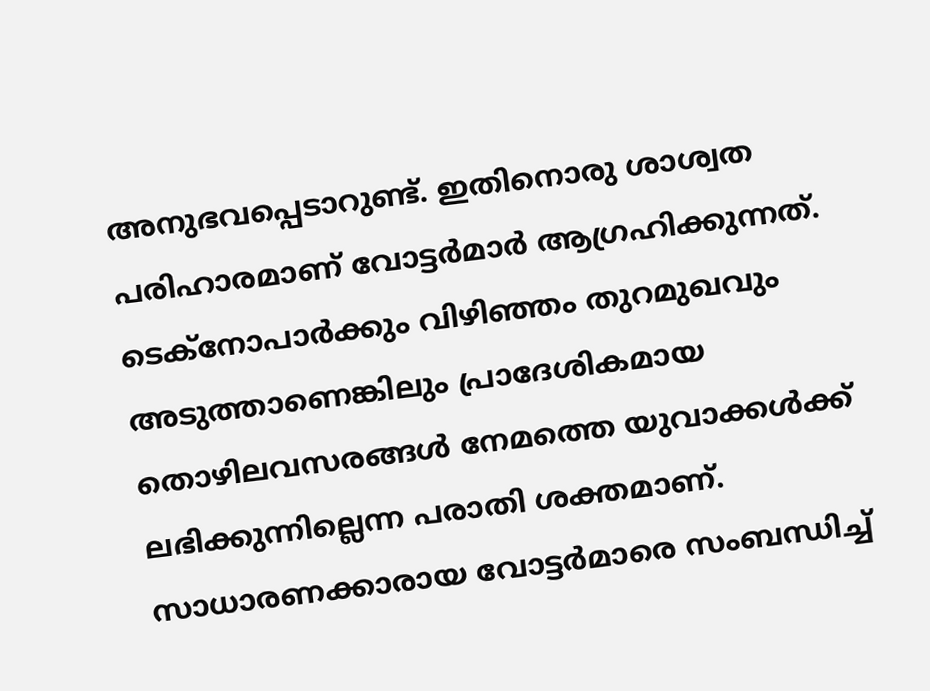അനുഭവപ്പെടാറുണ്ട്. ഇതിനൊരു ശാശ്വത പരിഹാരമാണ് വോട്ടർമാർ ആഗ്രഹിക്കുന്നത്.
ടെക്നോപാർക്കും വിഴിഞ്ഞം തുറമുഖവും അടുത്താണെങ്കിലും പ്രാദേശികമായ തൊഴിലവസരങ്ങൾ നേമത്തെ യുവാക്കൾക്ക് ലഭിക്കുന്നില്ലെന്ന പരാതി ശക്തമാണ്. സാധാരണക്കാരായ വോട്ടർമാരെ സംബന്ധിച്ച്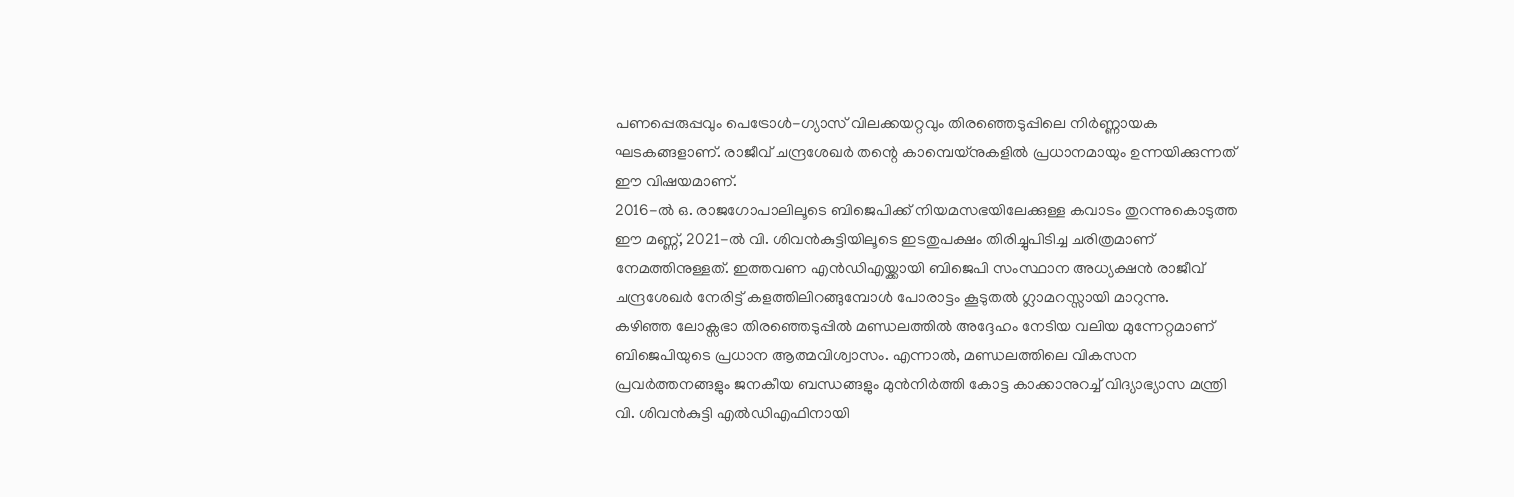പണപ്പെരുപ്പവും പെട്രോൾ-ഗ്യാസ് വിലക്കയറ്റവും തിരഞ്ഞെടുപ്പിലെ നിർണ്ണായക ഘടകങ്ങളാണ്. രാജീവ് ചന്ദ്രശേഖർ തന്റെ കാമ്പെയ്നുകളിൽ പ്രധാനമായും ഉന്നയിക്കുന്നത് ഈ വിഷയമാണ്.
2016-ൽ ഒ. രാജഗോപാലിലൂടെ ബിജെപിക്ക് നിയമസഭയിലേക്കുള്ള കവാടം തുറന്നുകൊടുത്ത ഈ മണ്ണ്, 2021-ൽ വി. ശിവൻകുട്ടിയിലൂടെ ഇടതുപക്ഷം തിരിച്ചുപിടിച്ച ചരിത്രമാണ് നേമത്തിനുള്ളത്. ഇത്തവണ എൻഡിഎയ്ക്കായി ബിജെപി സംസ്ഥാന അധ്യക്ഷൻ രാജീവ് ചന്ദ്രശേഖർ നേരിട്ട് കളത്തിലിറങ്ങുമ്പോൾ പോരാട്ടം കൂടുതൽ ഗ്ലാമറസ്സായി മാറുന്നു.
കഴിഞ്ഞ ലോക്സഭാ തിരഞ്ഞെടുപ്പിൽ മണ്ഡലത്തിൽ അദ്ദേഹം നേടിയ വലിയ മുന്നേറ്റമാണ് ബിജെപിയുടെ പ്രധാന ആത്മവിശ്വാസം. എന്നാൽ, മണ്ഡലത്തിലെ വികസന പ്രവർത്തനങ്ങളും ജനകീയ ബന്ധങ്ങളും മുൻനിർത്തി കോട്ട കാക്കാനുറച്ച് വിദ്യാഭ്യാസ മന്ത്രി വി. ശിവൻകുട്ടി എൽഡിഎഫിനായി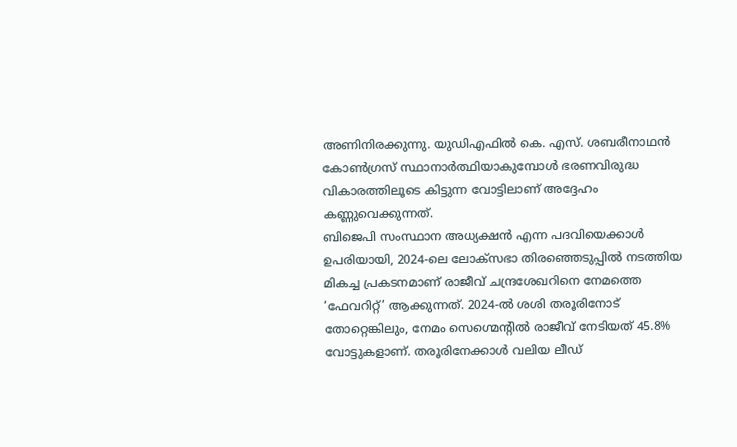അണിനിരക്കുന്നു. യുഡിഎഫിൽ കെ. എസ്. ശബരീനാഥൻ കോൺഗ്രസ് സ്ഥാനാർത്ഥിയാകുമ്പോൾ ഭരണവിരുദ്ധ വികാരത്തിലൂടെ കിട്ടുന്ന വോട്ടിലാണ് അദ്ദേഹം കണ്ണുവെക്കുന്നത്.
ബിജെപി സംസ്ഥാന അധ്യക്ഷൻ എന്ന പദവിയെക്കാൾ ഉപരിയായി, 2024-ലെ ലോക്സഭാ തിരഞ്ഞെടുപ്പിൽ നടത്തിയ മികച്ച പ്രകടനമാണ് രാജീവ് ചന്ദ്രശേഖറിനെ നേമത്തെ ‘ഫേവറിറ്റ്’ ആക്കുന്നത്. 2024-ൽ ശശി തരൂരിനോട് തോറ്റെങ്കിലും, നേമം സെഗ്മെന്റിൽ രാജീവ് നേടിയത് 45.8% വോട്ടുകളാണ്. തരൂരിനേക്കാൾ വലിയ ലീഡ്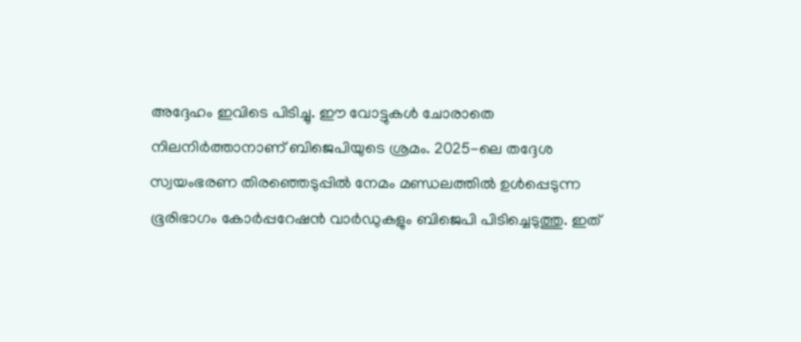അദ്ദേഹം ഇവിടെ പിടിച്ചു. ഈ വോട്ടുകൾ ചോരാതെ നിലനിർത്താനാണ് ബിജെപിയുടെ ശ്രമം. 2025-ലെ തദ്ദേശ സ്വയംഭരണ തിരഞ്ഞെടുപ്പിൽ നേമം മണ്ഡലത്തിൽ ഉൾപ്പെടുന്ന ഭൂരിഭാഗം കോർപ്പറേഷൻ വാർഡുകളും ബിജെപി പിടിച്ചെടുത്തു. ഇത്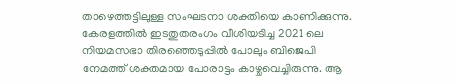താഴെത്തട്ടിലുള്ള സംഘടനാ ശക്തിയെ കാണിക്കുന്നു.
കേരളത്തിൽ ഇടതുതരംഗം വീശിയടിച്ച 2021 ലെ നിയമസഭാ തിരഞ്ഞെടുപ്പിൽ പോലും ബിജെപി നേമത്ത് ശക്തമായ പോരാട്ടം കാഴ്ചവെച്ചിരുന്നു. ആ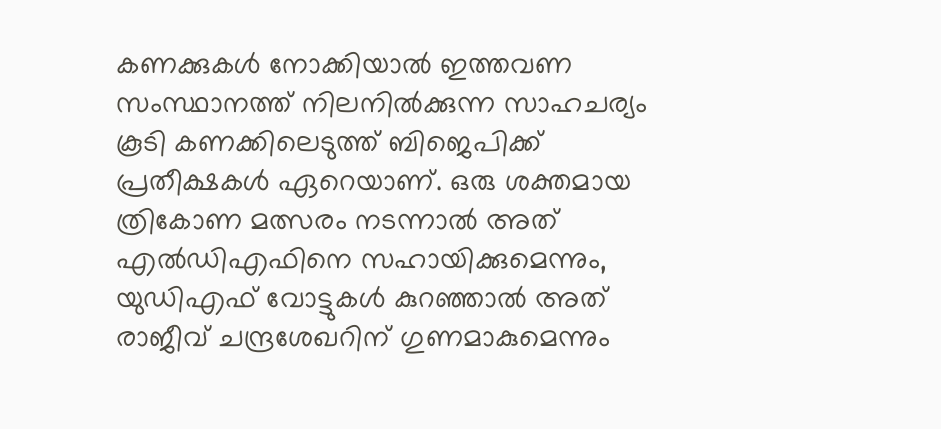കണക്കുകൾ നോക്കിയാൽ ഇത്തവണ സംസ്ഥാനത്ത് നിലനിൽക്കുന്ന സാഹചര്യം കൂടി കണക്കിലെടുത്ത് ബിജെപിക്ക് പ്രതീക്ഷകൾ ഏറെയാണ്. ഒരു ശക്തമായ ത്രികോണ മത്സരം നടന്നാൽ അത് എൽഡിഎഫിനെ സഹായിക്കുമെന്നും, യുഡിഎഫ് വോട്ടുകൾ കുറഞ്ഞാൽ അത് രാജീവ് ചന്ദ്രശേഖറിന് ഗുണമാകുമെന്നും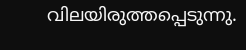വിലയിരുത്തപ്പെടുന്നു.